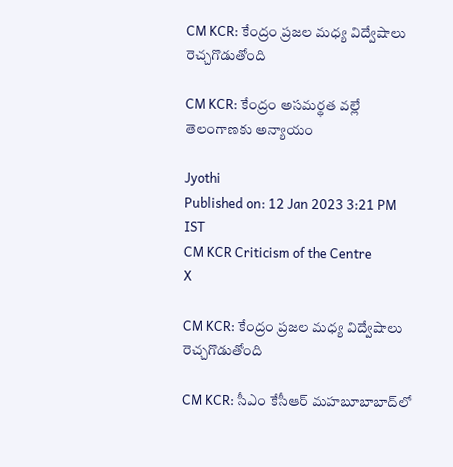CM KCR: కేంద్రం ప్రజల మధ్య విద్వేషాలు రెచ్చగొడుతోంది

CM KCR: కేంద్రం అసమర్థత వల్లే తెలంగాణకు అన్యాయం

Jyothi
Published on: 12 Jan 2023 3:21 PM IST
CM KCR Criticism of the Centre
X

CM KCR: కేంద్రం ప్రజల మధ్య విద్వేషాలు రెచ్చగొడుతోంది

CM KCR: సీఎం కేసీఆర్‌ మహబూబాబాద్‌లో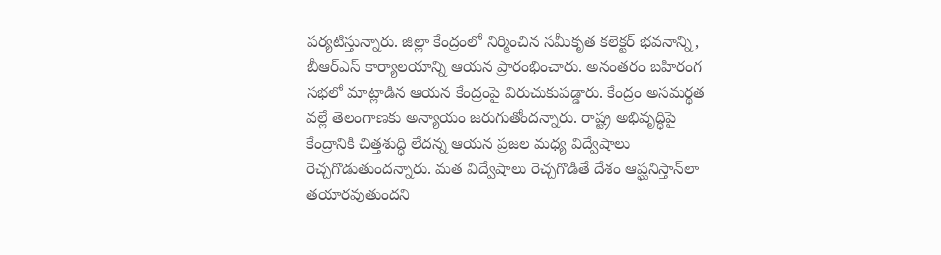పర్యటిస్తున్నారు. జిల్లా కేంద్రంలో నిర్మించిన సమీకృత కలెక్టర్‌ భవనాన్ని, బీఆర్‌ఎస్‌‌ కార్యాలయాన్ని ఆయన ప్రారంభించారు. అనంతరం బహిరంగ సభలో మాట్లాడిన ఆయన కేంద్రంపై విరుచుకుపడ్డారు. కేంద్రం అసమర్థత వల్లే తెలంగాణకు అన్యాయం జరుగుతోందన్నారు. రాష్ట్ర అభివృద్ధిపై కేంద్రానికి చిత్తశుద్ధి లేదన్న ఆయన ప్రజల మధ్య విద్వేషాలు రెచ్చగొడుతుందన్నారు. మత విద్వేషాలు రెచ్చగొడితే దేశం ఆప్ఘనిస్తాన్‌లా తయారవుతుందని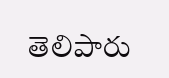తెలిపారు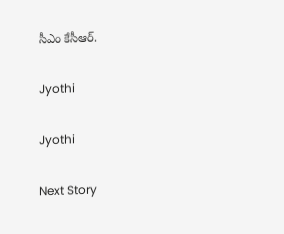సీఎం కేసీఆర్.

Jyothi

Jyothi

Next Story